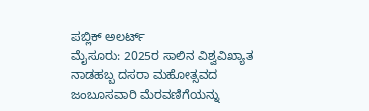ಪಬ್ಲಿಕ್ ಅಲರ್ಟ್
ಮೈಸೂರು: 2025ರ ಸಾಲಿನ ವಿಶ್ವವಿಖ್ಯಾತ ನಾಡಹಬ್ಬ ದಸರಾ ಮಹೋತ್ಸವದ ಜಂಬೂಸವಾರಿ ಮೆರವಣಿಗೆಯನ್ನು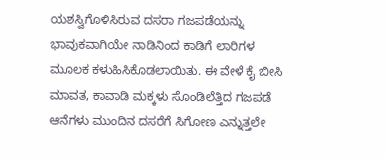ಯಶಸ್ವಿಗೊಳಿಸಿರುವ ದಸರಾ ಗಜಪಡೆಯನ್ನು ಭಾವುಕವಾಗಿಯೇ ನಾಡಿನಿಂದ ಕಾಡಿಗೆ ಲಾರಿಗಳ ಮೂಲಕ ಕಳುಹಿಸಿಕೊಡಲಾಯಿತು. ಈ ವೇಳೆ ಕೈ ಬೀಸಿ ಮಾವತ, ಕಾವಾಡಿ ಮಕ್ಕಳು ಸೊಂಡಿಲೆತ್ತಿದ ಗಜಪಡೆ ಆನೆಗಳು ಮುಂದಿನ ದಸರೆಗೆ ಸಿಗೋಣ ಎನ್ನುತ್ತಲೇ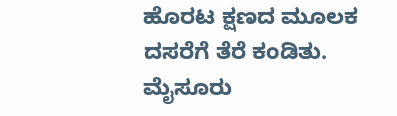ಹೊರಟ ಕ್ಷಣದ ಮೂಲಕ ದಸರೆಗೆ ತೆರೆ ಕಂಡಿತು.
ಮೈಸೂರು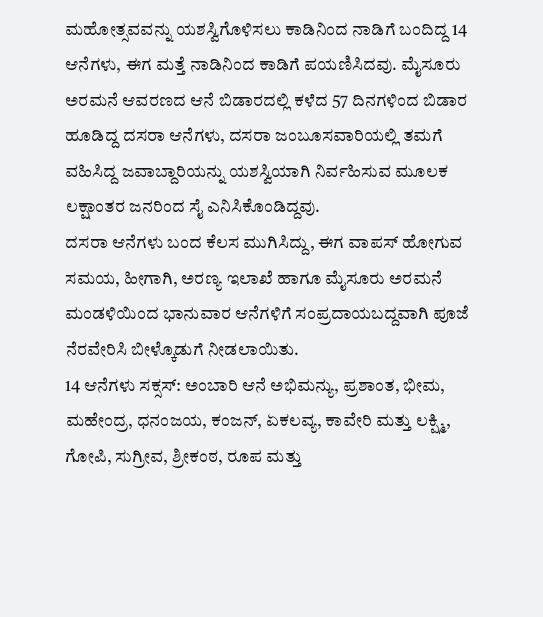ಮಹೋತ್ಸವವನ್ನು ಯಶಸ್ವಿಗೊಳಿಸಲು ಕಾಡಿನಿಂದ ನಾಡಿಗೆ ಬಂದಿದ್ದ 14 ಆನೆಗಳು, ಈಗ ಮತ್ತೆ ನಾಡಿನಿಂದ ಕಾಡಿಗೆ ಪಯಣಿಸಿದವು. ಮೈಸೂರು ಅರಮನೆ ಆವರಣದ ಆನೆ ಬಿಡಾರದಲ್ಲಿ ಕಳೆದ 57 ದಿನಗಳಿಂದ ಬಿಡಾರ ಹೂಡಿದ್ದ ದಸರಾ ಆನೆಗಳು, ದಸರಾ ಜಂಬೂಸವಾರಿಯಲ್ಲಿ ತಮಗೆ ವಹಿಸಿದ್ದ ಜವಾಬ್ದಾರಿಯನ್ನು ಯಶಸ್ವಿಯಾಗಿ ನಿರ್ವಹಿಸುವ ಮೂಲಕ ಲಕ್ಷಾಂತರ ಜನರಿಂದ ಸೈ ಎನಿಸಿಕೊಂಡಿದ್ದವು.
ದಸರಾ ಆನೆಗಳು ಬಂದ ಕೆಲಸ ಮುಗಿಸಿದ್ದು, ಈಗ ವಾಪಸ್ ಹೋಗುವ ಸಮಯ, ಹೀಗಾಗಿ, ಅರಣ್ಯ ಇಲಾಖೆ ಹಾಗೂ ಮೈಸೂರು ಅರಮನೆ ಮಂಡಳಿಯಿಂದ ಭಾನುವಾರ ಆನೆಗಳಿಗೆ ಸಂಪ್ರದಾಯಬದ್ದವಾಗಿ ಪೂಜೆ ನೆರವೇರಿಸಿ ಬೀಳ್ಕೊಡುಗೆ ನೀಡಲಾಯಿತು.
14 ಆನೆಗಳು ಸಕ್ಸಸ್: ಅಂಬಾರಿ ಆನೆ ಅಭಿಮನ್ಯು, ಪ್ರಶಾಂತ, ಭೀಮ, ಮಹೇಂದ್ರ, ಧನಂಜಯ, ಕಂಜನ್, ಏಕಲವ್ಯ, ಕಾವೇರಿ ಮತ್ತು ಲಕ್ಷ್ಮಿ, ಗೋಪಿ, ಸುಗ್ರೀವ, ಶ್ರೀಕಂಠ, ರೂಪ ಮತ್ತು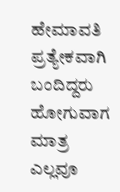ಹೇಮಾವತಿ ಪ್ರತ್ಯೇಕವಾಗಿ ಬಂದಿದ್ದರು ಹೋಗುವಾಗ ಮಾತ್ರ ಎಲ್ಲವೂ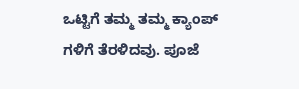ಒಟ್ಟಿಗೆ ತಮ್ಮ ತಮ್ಮ ಕ್ಯಾಂಪ್ ಗಳಿಗೆ ತೆರಳಿದವು. ಪೂಜೆ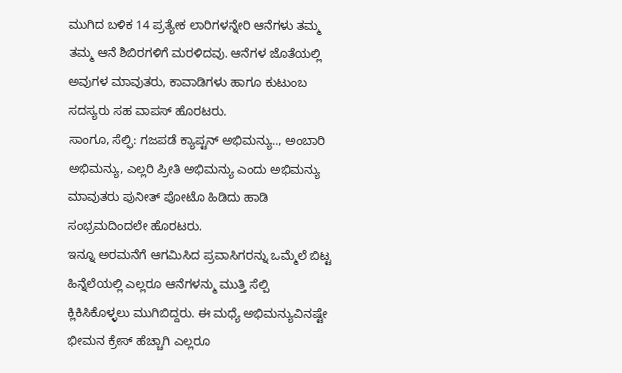ಮುಗಿದ ಬಳಿಕ 14 ಪ್ರತ್ಯೇಕ ಲಾರಿಗಳನ್ನೇರಿ ಆನೆಗಳು ತಮ್ಮ ತಮ್ಮ ಆನೆ ಶಿಬಿರಗಳಿಗೆ ಮರಳಿದವು. ಆನೆಗಳ ಜೊತೆಯಲ್ಲಿ ಅವುಗಳ ಮಾವುತರು, ಕಾವಾಡಿಗಳು ಹಾಗೂ ಕುಟುಂಬ ಸದಸ್ಯರು ಸಹ ವಾಪಸ್ ಹೊರಟರು.
ಸಾಂಗೂ, ಸೆಲ್ಫಿ: ಗಜಪಡೆ ಕ್ಯಾಪ್ಟನ್ ಅಭಿಮನ್ಯು.., ಅಂಬಾರಿ ಅಭಿಮನ್ಯು, ಎಲ್ಲರಿ ಪ್ರೀತಿ ಅಭಿಮನ್ಯು ಎಂದು ಅಭಿಮನ್ಯು ಮಾವುತರು ಪುನೀತ್ ಪೋಟೊ ಹಿಡಿದು ಹಾಡಿ ಸಂಭ್ರಮದಿಂದಲೇ ಹೊರಟರು.
ಇನ್ನೂ ಅರಮನೆಗೆ ಆಗಮಿಸಿದ ಪ್ರವಾಸಿಗರನ್ನು ಒಮ್ಮೆಲೆ ಬಿಟ್ಟ ಹಿನ್ನೆಲೆಯಲ್ಲಿ ಎಲ್ಲರೂ ಆನೆಗಳನ್ಮು ಮುತ್ತಿ ಸೆಲ್ಪಿ ಕ್ಲಿಕಿಸಿಕೊಳ್ಳಲು ಮುಗಿಬಿದ್ದರು. ಈ ಮಧ್ಯೆ ಅಭಿಮನ್ಯುವಿನಷ್ಟೇ ಭೀಮನ ಕ್ರೇಸ್ ಹೆಚ್ಚಾಗಿ ಎಲ್ಲರೂ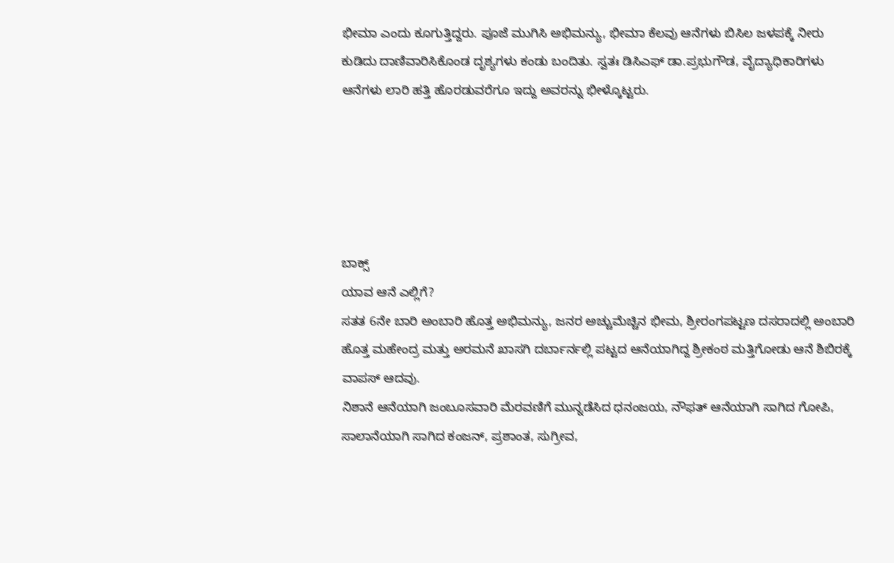ಭೀಮಾ ಎಂದು ಕೂಗುತ್ತಿದ್ದರು. ಪೂಜೆ ಮುಗಿಸಿ ಅಭಿಮನ್ಯು, ಭೀಮಾ ಕೆಲವು ಆನೆಗಳು ಬಿಸಿಲ ಜಳಪಕ್ಕೆ ನೀರು ಕುಡಿದು ದಾಣಿವಾರಿಸಿಕೊಂಡ ದೃಶ್ಯಗಳು ಕಂಡು ಬಂದಿತು. ಸ್ವತಃ ಡಿಸಿಎಫ್ ಡಾ.ಪ್ರಭುಗೌಡ, ವೈದ್ಯಾಧಿಕಾರಿಗಳು ಆನೆಗಳು ಲಾರಿ ಹತ್ತಿ ಹೊರಡುವರೆಗೂ ಇದ್ದು ಅವರನ್ನು ಭೀಳ್ಕೊಟ್ಟರು.





ಬಾಕ್ಸ್
ಯಾವ ಆನೆ ಎಲ್ಲಿಗೆ?
ಸತತ 6ನೇ ಬಾರಿ ಅಂಬಾರಿ ಹೊತ್ತ ಅಭಿಮನ್ಯು, ಜನರ ಅಚ್ಚುಮೆಚ್ಚಿನ ಭೀಮ, ಶ್ರೀರಂಗಪಟ್ಟಣ ದಸರಾದಲ್ಲಿ ಅಂಬಾರಿ ಹೊತ್ತ ಮಹೇಂದ್ರ ಮತ್ತು ಅರಮನೆ ಖಾಸಗಿ ದರ್ಬಾರ್ನಲ್ಲಿ ಪಟ್ಟದ ಆನೆಯಾಗಿದ್ದ ಶ್ರೀಕಂಠ ಮತ್ತಿಗೋಡು ಆನೆ ಶಿಬಿರಕ್ಕೆ ವಾಪಸ್ ಆದವು.
ನಿಶಾನೆ ಆನೆಯಾಗಿ ಜಂಬೂಸವಾರಿ ಮೆರವಣಿಗೆ ಮುನ್ನಡೆಸಿದ ಧನಂಜಯ, ನೌಫತ್ ಆನೆಯಾಗಿ ಸಾಗಿದ ಗೋಪಿ, ಸಾಲಾನೆಯಾಗಿ ಸಾಗಿದ ಕಂಜನ್, ಪ್ರಶಾಂತ, ಸುಗ್ರೀವ,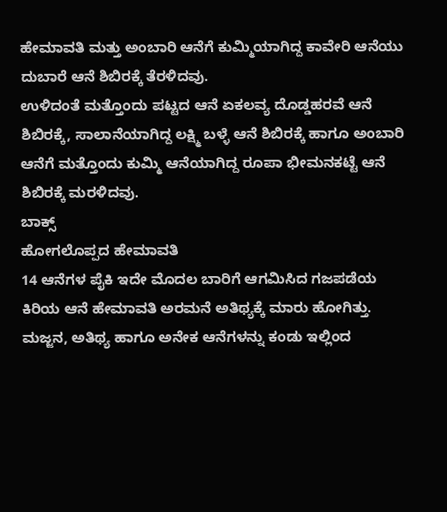ಹೇಮಾವತಿ ಮತ್ತು ಅಂಬಾರಿ ಆನೆಗೆ ಕುಮ್ಮಿಯಾಗಿದ್ದ ಕಾವೇರಿ ಆನೆಯು ದುಬಾರೆ ಆನೆ ಶಿಬಿರಕ್ಕೆ ತೆರಳಿದವು.
ಉಳಿದಂತೆ ಮತ್ತೊಂದು ಪಟ್ಟದ ಆನೆ ಏಕಲವ್ಯ ದೊಡ್ಡಹರವೆ ಆನೆ ಶಿಬಿರಕ್ಕೆ, ಸಾಲಾನೆಯಾಗಿದ್ದ ಲಕ್ಷ್ಮಿ ಬಳ್ಳೆ ಆನೆ ಶಿಬಿರಕ್ಕೆ ಹಾಗೂ ಅಂಬಾರಿ ಆನೆಗೆ ಮತ್ತೊಂದು ಕುಮ್ಮಿ ಆನೆಯಾಗಿದ್ದ ರೂಪಾ ಭೀಮನಕಟ್ಟೆ ಆನೆ ಶಿಬಿರಕ್ಕೆ ಮರಳಿದವು.
ಬಾಕ್ಸ್
ಹೋಗಲೊಪ್ಪದ ಹೇಮಾವತಿ
14 ಆನೆಗಳ ಪೈಕಿ ಇದೇ ಮೊದಲ ಬಾರಿಗೆ ಆಗಮಿಸಿದ ಗಜಪಡೆಯ ಕಿರಿಯ ಆನೆ ಹೇಮಾವತಿ ಅರಮನೆ ಅತಿಥ್ಯಕ್ಕೆ ಮಾರು ಹೋಗಿತ್ತು. ಮಜ್ಜನ, ಅತಿಥ್ಯ ಹಾಗೂ ಅನೇಕ ಆನೆಗಳನ್ನು ಕಂಡು ಇಲ್ಲಿಂದ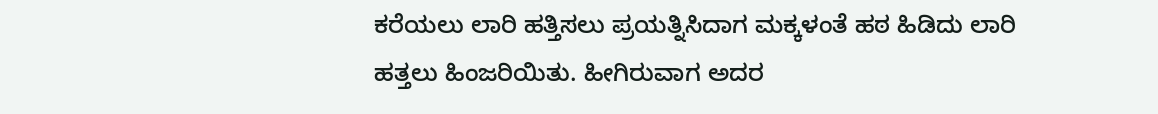ಕರೆಯಲು ಲಾರಿ ಹತ್ತಿಸಲು ಪ್ರಯತ್ನಿಸಿದಾಗ ಮಕ್ಕಳಂತೆ ಹಠ ಹಿಡಿದು ಲಾರಿ ಹತ್ತಲು ಹಿಂಜರಿಯಿತು. ಹೀಗಿರುವಾಗ ಅದರ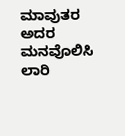ಮಾವುತರ ಅದರ ಮನವೊಲಿಸಿ ಲಾರಿ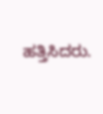ಹತ್ತಿಸಿದರು.